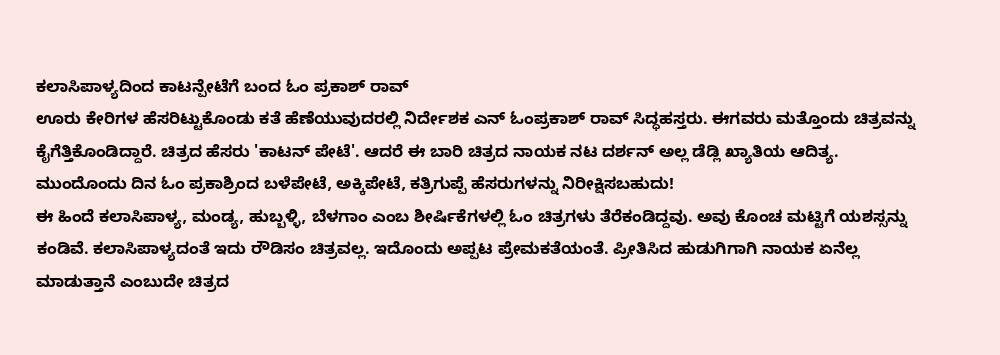ಕಲಾಸಿಪಾಳ್ಯದಿಂದ ಕಾಟನ್ಪೇಟೆಗೆ ಬಂದ ಓಂ ಪ್ರಕಾಶ್ ರಾವ್
ಊರು ಕೇರಿಗಳ ಹೆಸರಿಟ್ಟುಕೊಂಡು ಕತೆ ಹೆಣೆಯುವುದರಲ್ಲಿ ನಿರ್ದೇಶಕ ಎನ್ ಓಂಪ್ರಕಾಶ್ ರಾವ್ ಸಿದ್ಧಹಸ್ತರು. ಈಗವರು ಮತ್ತೊಂದು ಚಿತ್ರವನ್ನು ಕೈಗೆತ್ತಿಕೊಂಡಿದ್ದಾರೆ. ಚಿತ್ರದ ಹೆಸರು 'ಕಾಟನ್ ಪೇಟೆ'. ಆದರೆ ಈ ಬಾರಿ ಚಿತ್ರದ ನಾಯಕ ನಟ ದರ್ಶನ್ ಅಲ್ಲ ಡೆಡ್ಲಿ ಖ್ಯಾತಿಯ ಆದಿತ್ಯ. ಮುಂದೊಂದು ದಿನ ಓಂ ಪ್ರಕಾಶ್ರಿಂದ ಬಳೆಪೇಟೆ, ಅಕ್ಕಿಪೇಟೆ, ಕತ್ರಿಗುಪ್ಪೆ ಹೆಸರುಗಳನ್ನು ನಿರೀಕ್ಷಿಸಬಹುದು!
ಈ ಹಿಂದೆ ಕಲಾಸಿಪಾಳ್ಯ, ಮಂಡ್ಯ, ಹುಬ್ಬಳ್ಳಿ, ಬೆಳಗಾಂ ಎಂಬ ಶೀರ್ಷಿಕೆಗಳಲ್ಲಿ ಓಂ ಚಿತ್ರಗಳು ತೆರೆಕಂಡಿದ್ದವು. ಅವು ಕೊಂಚ ಮಟ್ಟಿಗೆ ಯಶಸ್ಸನ್ನು ಕಂಡಿವೆ. ಕಲಾಸಿಪಾಳ್ಯದಂತೆ ಇದು ರೌಡಿಸಂ ಚಿತ್ರವಲ್ಲ. ಇದೊಂದು ಅಪ್ಪಟ ಪ್ರೇಮಕತೆಯಂತೆ. ಪ್ರೀತಿಸಿದ ಹುಡುಗಿಗಾಗಿ ನಾಯಕ ಏನೆಲ್ಲ ಮಾಡುತ್ತಾನೆ ಎಂಬುದೇ ಚಿತ್ರದ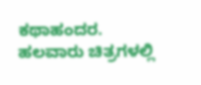ಕಥಾಹಂದರ.
ಹಲವಾರು ಚಿತ್ರಗಳಲ್ಲಿ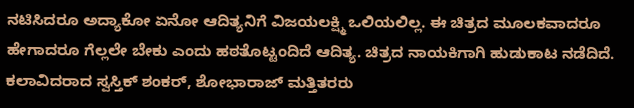ನಟಿಸಿದರೂ ಅದ್ಯಾಕೋ ಏನೋ ಆದಿತ್ಯನಿಗೆ ವಿಜಯಲಕ್ಷ್ಮಿ ಒಲಿಯಲಿಲ್ಲ. ಈ ಚಿತ್ರದ ಮೂಲಕವಾದರೂ ಹೇಗಾದರೂ ಗೆಲ್ಲಲೇ ಬೇಕು ಎಂದು ಹಠತೊಟ್ಟಂದಿದೆ ಆದಿತ್ಯ. ಚಿತ್ರದ ನಾಯಕಿಗಾಗಿ ಹುಡುಕಾಟ ನಡೆದಿದೆ. ಕಲಾವಿದರಾದ ಸ್ವಸ್ತಿಕ್ ಶಂಕರ್, ಶೋಭಾರಾಜ್ ಮತ್ತಿತರರು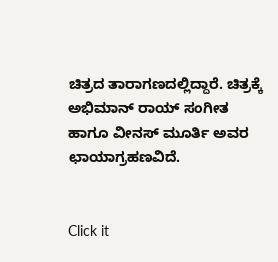ಚಿತ್ರದ ತಾರಾಗಣದಲ್ಲಿದ್ದಾರೆ. ಚಿತ್ರಕ್ಕೆ ಅಭಿಮಾನ್ ರಾಯ್ ಸಂಗೀತ ಹಾಗೂ ವೀನಸ್ ಮೂರ್ತಿ ಅವರ ಛಾಯಾಗ್ರಹಣವಿದೆ.


Click it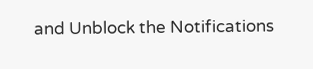and Unblock the Notifications